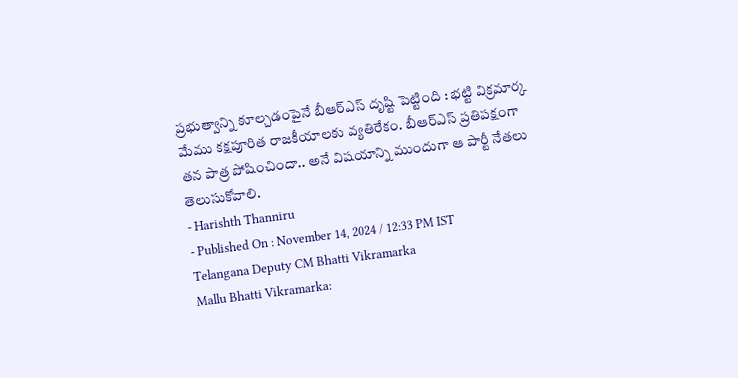ప్రభుత్వాన్ని కూల్చడంపైనే బీఆర్ఎస్ దృష్టి పెట్టింది : భట్టి విక్రమార్క
మేము కక్షపూరిత రాజకీయాలకు వ్యతిరేకం. బీఆర్ఎస్ ప్రతిపక్షంగా తన పాత్ర పోషించిందా.. అనే విషయాన్ని ముందుగా ఆ పార్టీ నేతలు తెలుసుకోవాలి.
- Harishth Thanniru
- Published On : November 14, 2024 / 12:33 PM IST
Telangana Deputy CM Bhatti Vikramarka
Mallu Bhatti Vikramarka: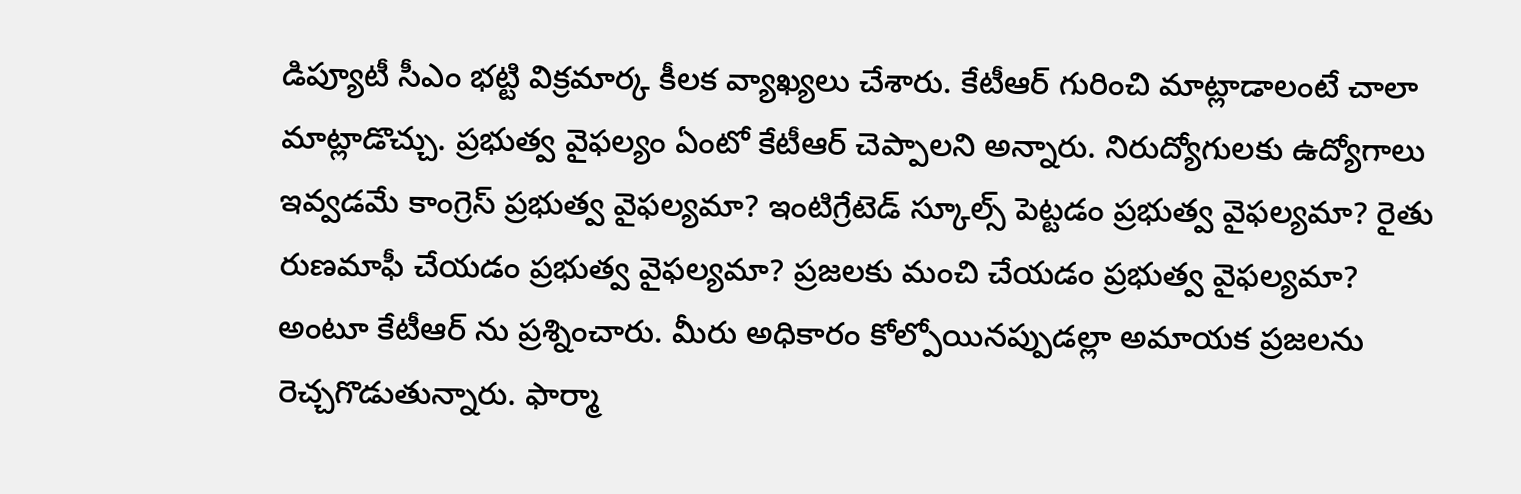డిప్యూటీ సీఎం భట్టి విక్రమార్క కీలక వ్యాఖ్యలు చేశారు. కేటీఆర్ గురించి మాట్లాడాలంటే చాలా మాట్లాడొచ్చు. ప్రభుత్వ వైఫల్యం ఏంటో కేటీఆర్ చెప్పాలని అన్నారు. నిరుద్యోగులకు ఉద్యోగాలు ఇవ్వడమే కాంగ్రెస్ ప్రభుత్వ వైఫల్యమా? ఇంటిగ్రేటెడ్ స్కూల్స్ పెట్టడం ప్రభుత్వ వైఫల్యమా? రైతు రుణమాఫీ చేయడం ప్రభుత్వ వైఫల్యమా? ప్రజలకు మంచి చేయడం ప్రభుత్వ వైఫల్యమా? అంటూ కేటీఆర్ ను ప్రశ్నించారు. మీరు అధికారం కోల్పోయినప్పుడల్లా అమాయక ప్రజలను రెచ్చగొడుతున్నారు. ఫార్మా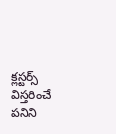క్లస్టర్స్ విస్తరించే పనిని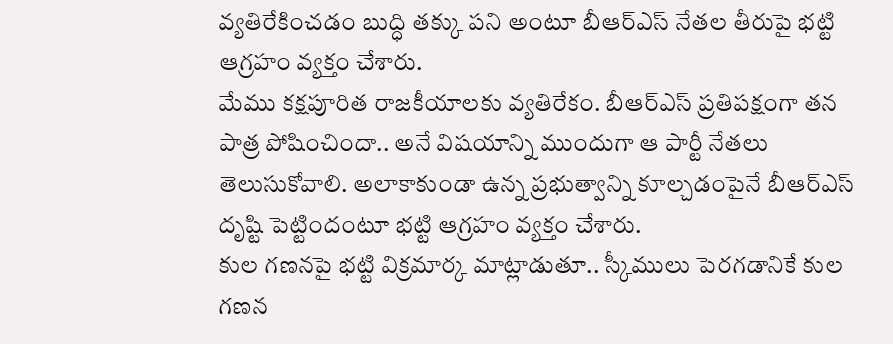వ్యతిరేకించడం బుద్ధి తక్కు పని అంటూ బీఆర్ఎస్ నేతల తీరుపై భట్టి ఆగ్రహం వ్యక్తం చేశారు.
మేము కక్షపూరిత రాజకీయాలకు వ్యతిరేకం. బీఆర్ఎస్ ప్రతిపక్షంగా తన పాత్ర పోషించిందా.. అనే విషయాన్ని ముందుగా ఆ పార్టీ నేతలు తెలుసుకోవాలి. అలాకాకుండా ఉన్న ప్రభుత్వాన్ని కూల్చడంపైనే బీఆర్ఎస్ దృష్టి పెట్టిందంటూ భట్టి ఆగ్రహం వ్యక్తం చేశారు.
కుల గణనపై భట్టి విక్రమార్క మాట్లాడుతూ.. స్కీములు పెరగడానికే కుల గణన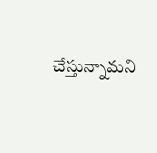చేస్తున్నామని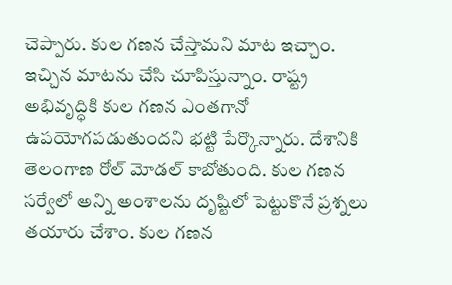చెప్పారు. కుల గణన చేస్తామని మాట ఇచ్చాం. ఇచ్చిన మాటను చేసి చూపిస్తున్నాం. రాష్ట్ర అభివృద్ధికి కుల గణన ఎంతగానో ఉపయోగపడుతుందని భట్టి పేర్కొన్నారు. దేశానికి తెలంగాణ రోల్ మోడల్ కాబోతుంది. కుల గణన సర్వేలో అన్ని అంశాలను దృష్టిలో పెట్టుకొనే ప్రశ్నలు తయారు చేశాం. కుల గణన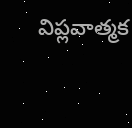విప్లవాత్మక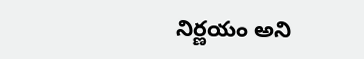నిర్ణయం అని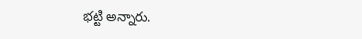భట్టి అన్నారు.